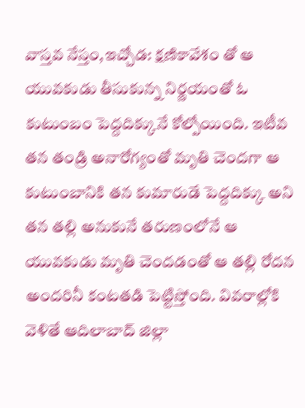వాస్తవ నేస్తం,ఇచ్చోడ: క్షణికావేశం తో ఆ యువకుడు తీసుకున్న నిర్ణయంతో ఓ కుటుంబం పెద్దదిక్కునే కోల్పోయింది. ఇటీవ తన తండ్రి అనారోగ్యంతో మృతి చెందగా ఆ కుటుంబానికి తన కుమారుడే పెద్దదిక్కు అని తన తల్లి అనుకునే తరుణంలోనే ఆ యువకుడు మృతి చెందడంతో ఆ తల్లి రోదన అందరినీ కంటతడి పెట్టిస్తోంది. వివరాల్లోకి వెళితే ఆదిలాబాద్ జిల్లా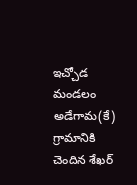ఇచ్చోడ మండలం అడేగామ(కే) గ్రామానికి చెందిన శేఖర్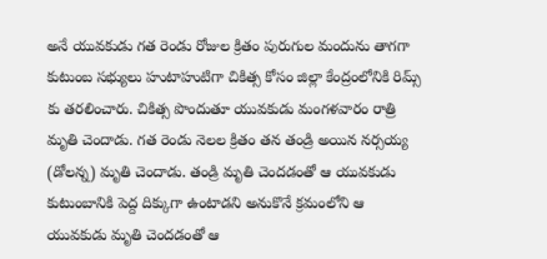అనే యువకుడు గత రెండు రోజుల క్రితం పురుగుల మందును తాగగా కుటుంబ సభ్యులు హుటాహుటిగా చికిత్స కోసం జిల్లా కేంద్రంలోనికి రిమ్స్ కు తరలించారు. చికిత్స పొందుతూ యువకుడు మంగళవారం రాత్రి మృతి చెందాడు. గత రెండు నెలల క్రితం తన తండ్రి అయిన నర్సయ్య (డోలన్న) మృతి చెందాడు. తండ్రి మృతి చెందడంతో ఆ యువకుడు కుటుంబానికి పెద్ద దిక్కుగా ఉంటాడని అనుకొనే క్రమంలోని ఆ యువకుడు మృతి చెందడంతో ఆ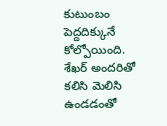కుటుంబం పెద్దదిక్కునే కోల్పోయింది. శేఖర్ అందరితో కలిసి మెలిసి ఉండడంతో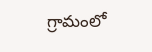గ్రామంలో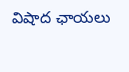విషాద ఛాయలు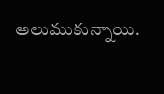అలుముకున్నాయి.